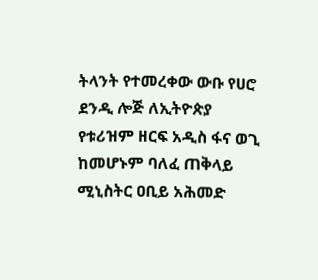ትላንት የተመረቀው ውቡ የሀሮ ደንዲ ሎጅ ለኢትዮጵያ የቱሪዝም ዘርፍ አዲስ ፋና ወጊ ከመሆኑም ባለፈ ጠቅላይ ሚኒስትር ዐቢይ አሕመድ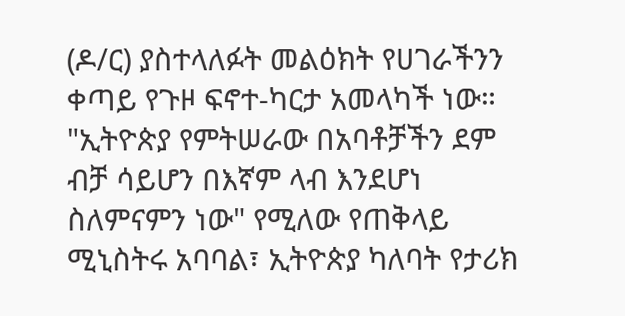(ዶ/ር) ያስተላለፉት መልዕክት የሀገራችንን ቀጣይ የጉዞ ፍኖተ-ካርታ አመላካች ነው።
"ኢትዮጵያ የምትሠራው በአባቶቻችን ደም ብቻ ሳይሆን በእኛም ላብ እንደሆነ ስለምናምን ነው" የሚለው የጠቅላይ ሚኒስትሩ አባባል፣ ኢትዮጵያ ካለባት የታሪክ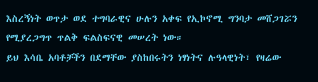እስረኝነት ወጥታ ወደ ተግባራዊና ሁሉን አቀፍ የኢኮኖሚ ግንባታ መሸጋገሯን የሚያረጋግጥ ጥልቅ ፍልስፍናዊ መሠረት ነው።
ይህ እሳቤ አባቶቻችን በደማቸው ያስከበሩትን ነፃነትና ሉዓላዊነት፣ የዛሬው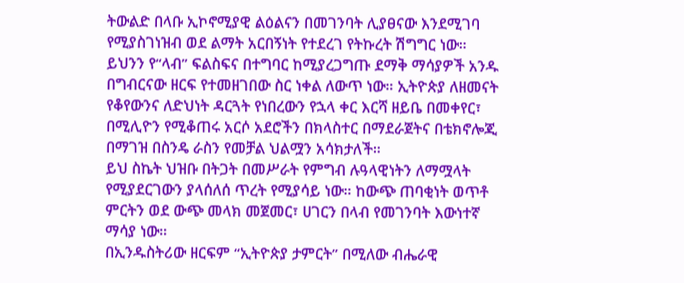ትውልድ በላቡ ኢኮኖሚያዊ ልዕልናን በመገንባት ሊያፀናው እንደሚገባ የሚያስገነዝብ ወደ ልማት አርበኝነት የተደረገ የትኩረት ሽግግር ነው።
ይህንን የ“ላብ” ፍልስፍና በተግባር ከሚያረጋግጡ ደማቅ ማሳያዎች አንዱ በግብርናው ዘርፍ የተመዘገበው ስር ነቀል ለውጥ ነው። ኢትዮጵያ ለዘመናት የቆየውንና ለድህነት ዳርጓት የነበረውን የኋላ ቀር እርሻ ዘይቤ በመቀየር፣ በሚሊዮን የሚቆጠሩ አርሶ አደሮችን በክላስተር በማደራጀትና በቴክኖሎጂ በማገዝ በስንዴ ራስን የመቻል ህልሟን አሳክታለች።
ይህ ስኬት ህዝቡ በትጋት በመሥራት የምግብ ሉዓላዊነትን ለማሟላት የሚያደርገውን ያላሰለሰ ጥረት የሚያሳይ ነው። ከውጭ ጠባቂነት ወጥቶ ምርትን ወደ ውጭ መላክ መጀመር፣ ሀገርን በላብ የመገንባት እውነተኛ ማሳያ ነው።
በኢንዱስትሪው ዘርፍም “ኢትዮጵያ ታምርት” በሚለው ብሔራዊ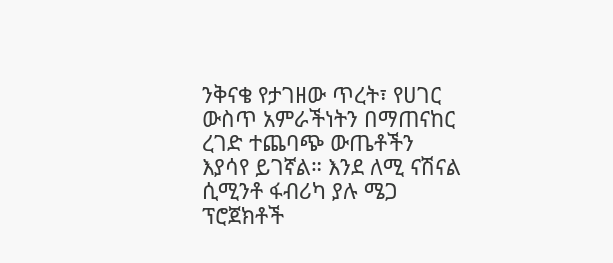ንቅናቄ የታገዘው ጥረት፣ የሀገር ውስጥ አምራችነትን በማጠናከር ረገድ ተጨባጭ ውጤቶችን እያሳየ ይገኛል። እንደ ለሚ ናሽናል ሲሚንቶ ፋብሪካ ያሉ ሜጋ ፕሮጀክቶች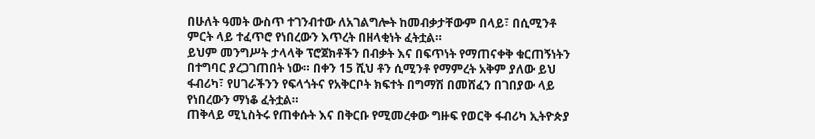በሁለት ዓመት ውስጥ ተገንብተው ለአገልግሎት ከመብቃታቸውም በላይ፣ በሲሚንቶ ምርት ላይ ተፈጥሮ የነበረውን እጥረት በዘላቂነት ፈትቷል።
ይህም መንግሥት ታላላቅ ፕሮጀክቶችን በብቃት እና በፍጥነት የማጠናቀቅ ቁርጠኝነትን በተግባር ያረጋገጠበት ነው። በቀን 15 ሺህ ቶን ሲሚንቶ የማምረት አቅም ያለው ይህ ፋብሪካ፣ የሀገራችንን የፍላጎትና የአቅርቦት ክፍተት በግማሽ በመሸፈን በገበያው ላይ የነበረውን ማነቆ ፈትቷል።
ጠቅላይ ሚኒስትሩ የጠቀሱት እና በቅርቡ የሚመረቀው ግዙፍ የወርቅ ፋብሪካ ኢትዮጵያ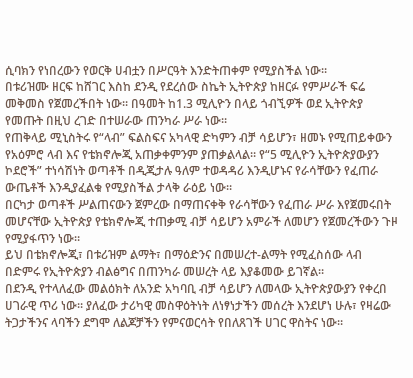ሲባክን የነበረውን የወርቅ ሀብቷን በሥርዓት እንድትጠቀም የሚያስችል ነው።
በቱሪዝሙ ዘርፍ ከሸገር እስከ ደንዲ የደረሰው ስኬት ኢትዮጵያ ከዘርፉ የምሥራች ፍሬ መቅመስ የጀመረችበት ነው። በዓመት ከ1.3 ሚሊዮን በላይ ጎብኚዎች ወደ ኢትዮጵያ የመጡት በዚህ ረገድ በተሠራው ጠንካራ ሥራ ነው።
የጠቅላይ ሚኒስትሩ የ“ላብ” ፍልስፍና አካላዊ ድካምን ብቻ ሳይሆን፣ ዘመኑ የሚጠይቀውን የአዕምሮ ላብ እና የቴክኖሎጂ አጠቃቀምንም ያጠቃልላል። የ“5 ሚሊዮን ኢትዮጵያውያን ኮደሮች” ተነሳሽነት ወጣቶች በዲጂታሉ ዓለም ተወዳዳሪ እንዲሆኑና የራሳቸውን የፈጠራ ውጤቶች እንዲያፈልቁ የሚያስችል ታላቅ ራዕይ ነው።
በርካታ ወጣቶች ሥልጠናውን ጀምረው በማጠናቀቅ የራሳቸውን የፈጠራ ሥራ እየጀመሩበት መሆናቸው ኢትዮጵያ የቴክኖሎጂ ተጠቃሚ ብቻ ሳይሆን አምራች ለመሆን የጀመረችውን ጉዞ የሚያፋጥን ነው።
ይህ በቴክኖሎጂ፣ በቱሪዝም ልማት፣ በማዕድንና በመሠረተ-ልማት የሚፈስሰው ላብ በድምሩ የኢትዮጵያን ብልፅግና በጠንካራ መሠረት ላይ እያቆመው ይገኛል።
በደንዲ የተላለፈው መልዕክት ለአንድ አካባቢ ብቻ ሳይሆን ለመላው ኢትዮጵያውያን የቀረበ ሀገራዊ ጥሪ ነው። ያለፈው ታሪካዊ መስዋዕትነት ለነፃነታችን መሰረት እንደሆነ ሁሉ፣ የዛሬው ትጋታችንና ላባችን ደግሞ ለልጆቻችን የምናወርሳት የበለጸገች ሀገር ዋስትና ነው።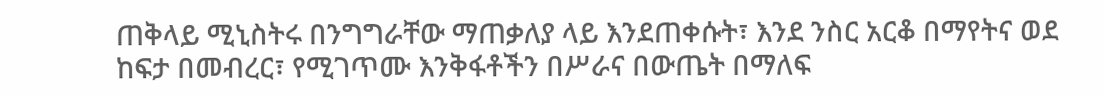ጠቅላይ ሚኒስትሩ በንግግራቸው ማጠቃለያ ላይ እንደጠቀሱት፣ እንደ ንስር አርቆ በማየትና ወደ ከፍታ በመብረር፣ የሚገጥሙ እንቅፋቶችን በሥራና በውጤት በማለፍ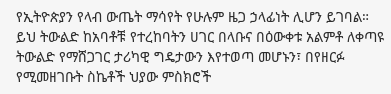የኢትዮጵያን የላብ ውጤት ማሳየት የሁሉም ዜጋ ኃላፊነት ሊሆን ይገባል።
ይህ ትውልድ ከአባቶቹ የተረከባትን ሀገር በላቡና በዕውቀቱ አልምቶ ለቀጣዩ ትውልድ የማሸጋገር ታሪካዊ ግዴታውን እየተወጣ መሆኑን፣ በየዘርፉ የሚመዘገቡት ስኬቶች ህያው ምስክሮች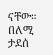ናቸው።
በለሚ ታደሰ